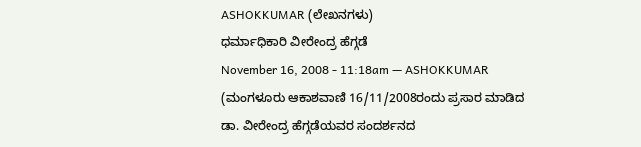ASHOKKUMAR (ಲೇಖನಗಳು)
ಧರ್ಮಾಧಿಕಾರಿ ವೀರೇಂದ್ರ ಹೆಗ್ಗಡೆ
November 16, 2008 - 11:18am — ASHOKKUMAR
(ಮಂಗಳೂರು ಆಕಾಶವಾಣಿ 16/11/2008ರಂದು ಪ್ರಸಾರ ಮಾಡಿದ ಡಾ. ವೀರೇಂದ್ರ ಹೆಗ್ಗಡೆಯವರ ಸಂದರ್ಶನದ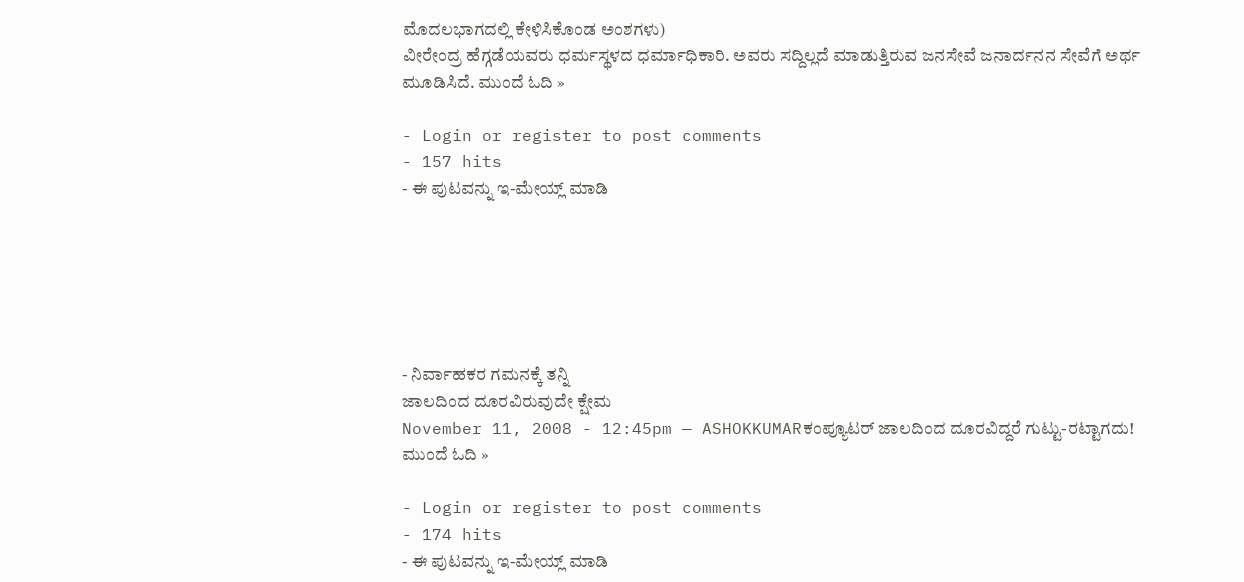ಮೊದಲಭಾಗದಲ್ಲಿ ಕೇಳಿಸಿಕೊಂಡ ಅಂಶಗಳು)
ವೀರೇಂದ್ರ ಹೆಗ್ಗಡೆಯವರು ಧರ್ಮಸ್ಥಳದ ಧರ್ಮಾಧಿಕಾರಿ. ಅವರು ಸದ್ದಿಲ್ಲದೆ ಮಾಡುತ್ತಿರುವ ಜನಸೇವೆ ಜನಾರ್ದನನ ಸೇವೆಗೆ ಅರ್ಥ ಮೂಡಿಸಿದೆ. ಮುಂದೆ ಓದಿ »

- Login or register to post comments
- 157 hits
- ಈ ಪುಟವನ್ನು ಇ-ಮೇಯ್ಲ್ ಮಾಡಿ






- ನಿರ್ವಾಹಕರ ಗಮನಕ್ಕೆ ತನ್ನಿ
ಜಾಲದಿಂದ ದೂರವಿರುವುದೇ ಕ್ಷೇಮ
November 11, 2008 - 12:45pm — ASHOKKUMARಕಂಪ್ಯೂಟರ್ ಜಾಲದಿಂದ ದೂರವಿದ್ದರೆ ಗುಟ್ಟು-ರಟ್ಟಾಗದು!
ಮುಂದೆ ಓದಿ »

- Login or register to post comments
- 174 hits
- ಈ ಪುಟವನ್ನು ಇ-ಮೇಯ್ಲ್ ಮಾಡಿ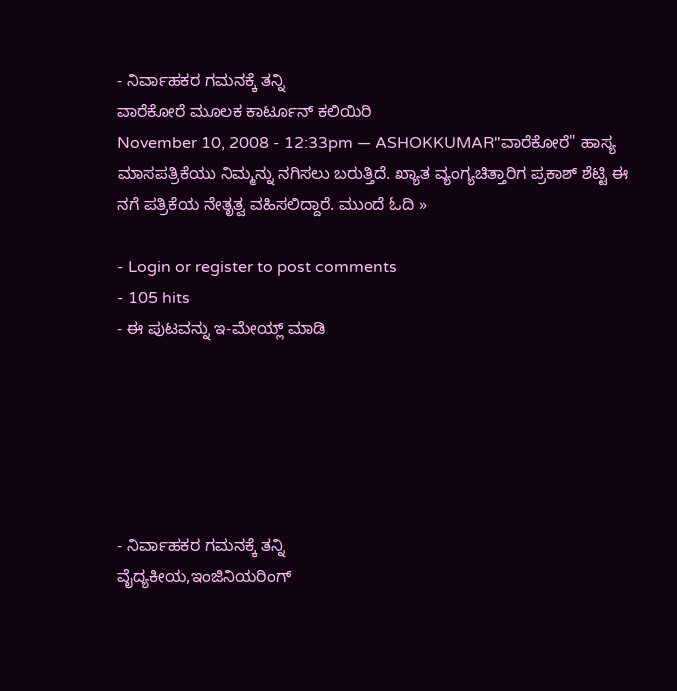- ನಿರ್ವಾಹಕರ ಗಮನಕ್ಕೆ ತನ್ನಿ
ವಾರೆಕೋರೆ ಮೂಲಕ ಕಾರ್ಟೂನ್ ಕಲಿಯಿರಿ
November 10, 2008 - 12:33pm — ASHOKKUMAR"ವಾರೆಕೋರೆ" ಹಾಸ್ಯ ಮಾಸಪತ್ರಿಕೆಯು ನಿಮ್ಮನ್ನು ನಗಿಸಲು ಬರುತ್ತಿದೆ. ಖ್ಯಾತ ವ್ಯಂಗ್ಯಚಿತ್ತಾರಿಗ ಪ್ರಕಾಶ್ ಶೆಟ್ಟಿ ಈ ನಗೆ ಪತ್ರಿಕೆಯ ನೇತೃತ್ವ ವಹಿಸಲಿದ್ದಾರೆ. ಮುಂದೆ ಓದಿ »

- Login or register to post comments
- 105 hits
- ಈ ಪುಟವನ್ನು ಇ-ಮೇಯ್ಲ್ ಮಾಡಿ






- ನಿರ್ವಾಹಕರ ಗಮನಕ್ಕೆ ತನ್ನಿ
ವೈದ್ಯಕೀಯ,ಇಂಜಿನಿಯರಿಂಗ್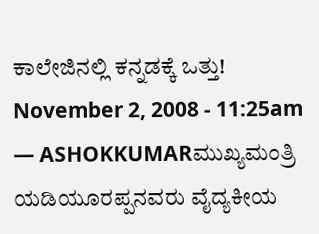ಕಾಲೇಜಿನಲ್ಲಿ ಕನ್ನಡಕ್ಕೆ ಒತ್ತು!
November 2, 2008 - 11:25am — ASHOKKUMARಮುಖ್ಯಮಂತ್ರಿ ಯಡಿಯೂರಪ್ಪನವರು ವೈದ್ಯಕೀಯ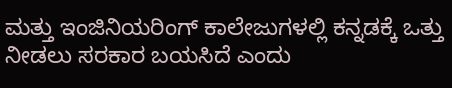ಮತ್ತು ಇಂಜಿನಿಯರಿಂಗ್ ಕಾಲೇಜುಗಳಲ್ಲಿ ಕನ್ನಡಕ್ಕೆ ಒತ್ತು ನೀಡಲು ಸರಕಾರ ಬಯಸಿದೆ ಎಂದು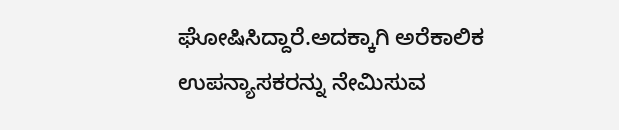ಘೋಷಿಸಿದ್ದಾರೆ.ಅದಕ್ಕಾಗಿ ಅರೆಕಾಲಿಕ ಉಪನ್ಯಾಸಕರನ್ನು ನೇಮಿಸುವ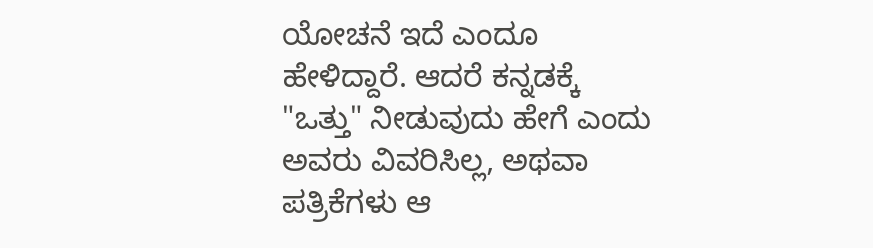ಯೋಚನೆ ಇದೆ ಎಂದೂ ಹೇಳಿದ್ದಾರೆ. ಆದರೆ ಕನ್ನಡಕ್ಕೆ "ಒತ್ತು" ನೀಡುವುದು ಹೇಗೆ ಎಂದು ಅವರು ವಿವರಿಸಿಲ್ಲ, ಅಥವಾ ಪತ್ರಿಕೆಗಳು ಆ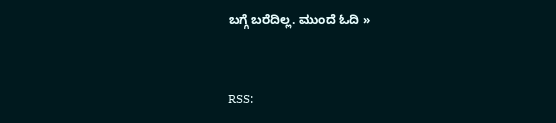ಬಗ್ಗೆ ಬರೆದಿಲ್ಲ. ಮುಂದೆ ಓದಿ »


RSS: